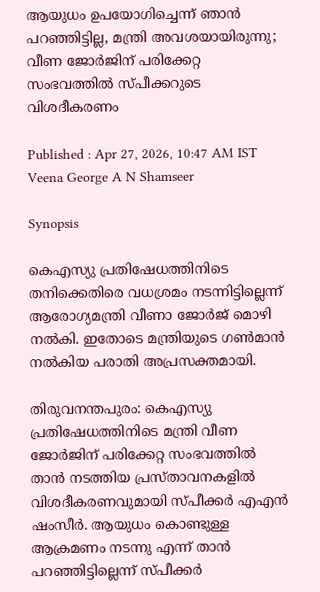ആയുധം ഉപയോഗിച്ചെന്ന് ഞാൻ പറഞ്ഞിട്ടില്ല, മന്ത്രി അവശയായിരുന്നു; വീണ ജോർജിന് പരിക്കേറ്റ സംഭവത്തിൽ സ്പീക്കറുടെ വിശദീകരണം

Published : Apr 27, 2026, 10:47 AM IST
Veena George A N Shamseer

Synopsis

കെഎസ്യു പ്രതിഷേധത്തിനിടെ തനിക്കെതിരെ വധശ്രമം നടന്നിട്ടില്ലെന്ന് ആരോഗ്യമന്ത്രി വീണാ ജോർജ് മൊഴി നൽകി. ഇതോടെ മന്ത്രിയുടെ ഗൺമാൻ നൽകിയ പരാതി അപ്രസക്തമായി.

തിരുവനന്തപുരം: കെഎസ്യു പ്രതിഷേധത്തിനിടെ മന്ത്രി വീണ ജോർജിന് പരിക്കേറ്റ സംഭവത്തിൽ താൻ നടത്തിയ പ്രസ്താവനകളിൽ വിശദീകരണവുമായി സ്പീക്കർ എഎൻ ഷംസീർ. ആയുധം കൊണ്ടുള്ള ആക്രമണം നടന്നു എന്ന് താൻ പറഞ്ഞിട്ടില്ലെന്ന് സ്പീക്കർ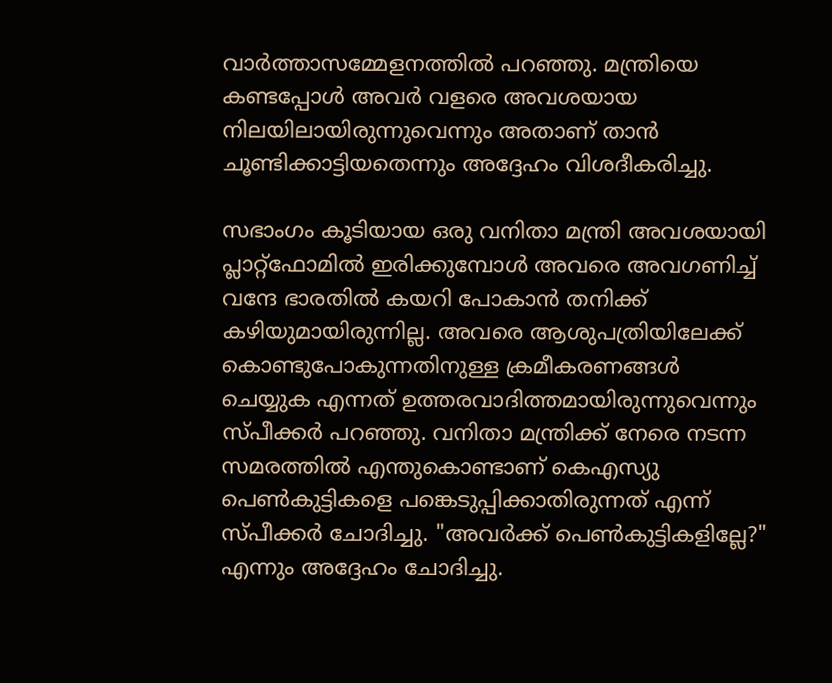വാർത്താസമ്മേളനത്തിൽ പറഞ്ഞു. മന്ത്രിയെ കണ്ടപ്പോൾ അവർ വളരെ അവശയായ നിലയിലായിരുന്നുവെന്നും അതാണ് താൻ ചൂണ്ടിക്കാട്ടിയതെന്നും അദ്ദേഹം വിശദീകരിച്ചു.

സഭാംഗം കൂടിയായ ഒരു വനിതാ മന്ത്രി അവശയായി പ്ലാറ്റ്‌ഫോമിൽ ഇരിക്കുമ്പോൾ അവരെ അവഗണിച്ച് വന്ദേ ഭാരതിൽ കയറി പോകാൻ തനിക്ക് കഴിയുമായിരുന്നില്ല. അവരെ ആശുപത്രിയിലേക്ക് കൊണ്ടുപോകുന്നതിനുള്ള ക്രമീകരണങ്ങൾ ചെയ്യുക എന്നത് ഉത്തരവാദിത്തമായിരുന്നുവെന്നും സ്പീക്കർ പറഞ്ഞു. വനിതാ മന്ത്രിക്ക് നേരെ നടന്ന സമരത്തിൽ എന്തുകൊണ്ടാണ് കെഎസ്യു പെൺകുട്ടികളെ പങ്കെടുപ്പിക്കാതിരുന്നത് എന്ന് സ്പീക്കർ ചോദിച്ചു. "അവർക്ക് പെൺകുട്ടികളില്ലേ?" എന്നും അദ്ദേഹം ചോദിച്ചു.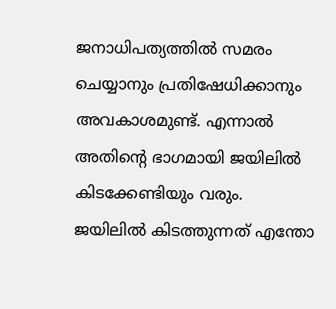ജനാധിപത്യത്തിൽ സമരം ചെയ്യാനും പ്രതിഷേധിക്കാനും അവകാശമുണ്ട്. എന്നാൽ അതിന്റെ ഭാഗമായി ജയിലിൽ കിടക്കേണ്ടിയും വരും. ജയിലിൽ കിടത്തുന്നത് എന്തോ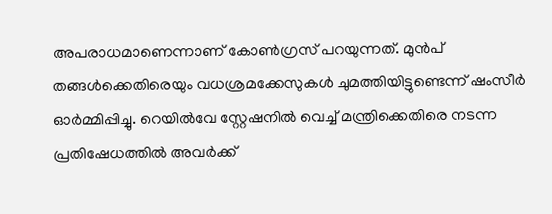അപരാധമാണെന്നാണ് കോൺഗ്രസ് പറയുന്നത്. മുൻപ് തങ്ങൾക്കെതിരെയും വധശ്രമക്കേസുകൾ ചുമത്തിയിട്ടുണ്ടെന്ന് ഷംസീർ ഓർമ്മിപ്പിച്ചു. റെയിൽവേ സ്റ്റേഷനിൽ വെച്ച് മന്ത്രിക്കെതിരെ നടന്ന പ്രതിഷേധത്തിൽ അവർക്ക്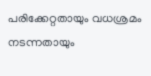പരിക്കേറ്റതായും വധശ്രമം നടന്നതായും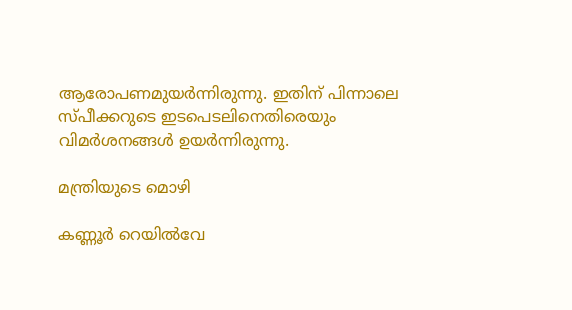ആരോപണമുയർന്നിരുന്നു. ഇതിന് പിന്നാലെ സ്പീക്കറുടെ ഇടപെടലിനെതിരെയും വിമര്‍ശനങ്ങൾ ഉയര്‍ന്നിരുന്നു.

മന്ത്രിയുടെ മൊഴി

കണ്ണൂർ റെയിൽവേ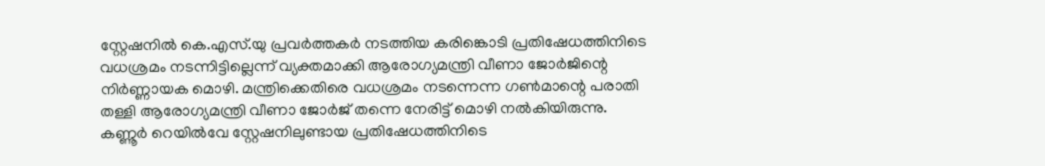സ്റ്റേഷനിൽ കെ.എസ്.യു പ്രവർത്തകർ നടത്തിയ കരിങ്കൊടി പ്രതിഷേധത്തിനിടെ വധശ്രമം നടന്നിട്ടില്ലെന്ന് വ്യക്തമാക്കി ആരോഗ്യമന്ത്രി വീണാ ജോർജിന്റെ നിർണ്ണായക മൊഴി. മന്ത്രിക്കെതിരെ വധശ്രമം നടന്നെന്ന ഗൺമാന്റെ പരാതി തള്ളി ആരോഗ്യമന്ത്രി വീണാ ജോർജ് തന്നെ നേരിട്ട് മൊഴി നൽകിയിരുന്നു. കണ്ണൂർ റെയിൽവേ സ്റ്റേഷനിലുണ്ടായ പ്രതിഷേധത്തിനിടെ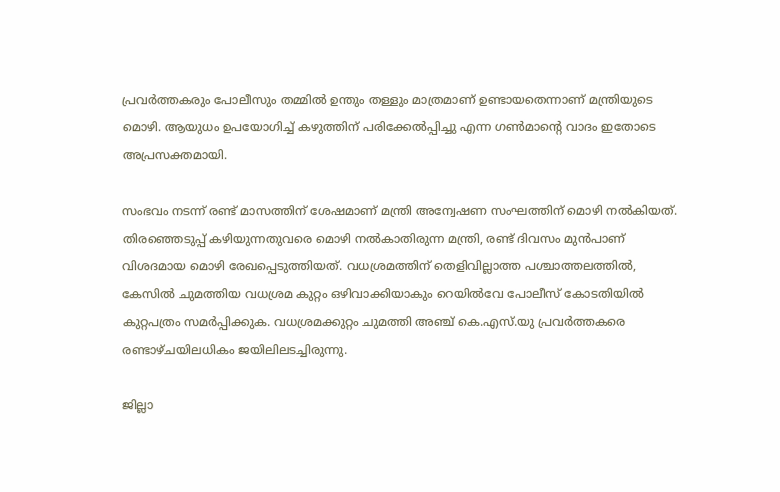പ്രവർത്തകരും പോലീസും തമ്മിൽ ഉന്തും തള്ളും മാത്രമാണ് ഉണ്ടായതെന്നാണ് മന്ത്രിയുടെ മൊഴി. ആയുധം ഉപയോഗിച്ച് കഴുത്തിന് പരിക്കേൽപ്പിച്ചു എന്ന ഗൺമാന്റെ വാദം ഇതോടെ അപ്രസക്തമായി.

സംഭവം നടന്ന് രണ്ട് മാസത്തിന് ശേഷമാണ് മന്ത്രി അന്വേഷണ സംഘത്തിന് മൊഴി നൽകിയത്. തിരഞ്ഞെടുപ്പ് കഴിയുന്നതുവരെ മൊഴി നൽകാതിരുന്ന മന്ത്രി, രണ്ട് ദിവസം മുൻപാണ് വിശദമായ മൊഴി രേഖപ്പെടുത്തിയത്. വധശ്രമത്തിന് തെളിവില്ലാത്ത പശ്ചാത്തലത്തിൽ, കേസിൽ ചുമത്തിയ വധശ്രമ കുറ്റം ഒഴിവാക്കിയാകും റെയിൽവേ പോലീസ് കോടതിയിൽ കുറ്റപത്രം സമർപ്പിക്കുക. വധശ്രമക്കുറ്റം ചുമത്തി അഞ്ച് കെ.എസ്.യു പ്രവർത്തകരെ രണ്ടാഴ്ചയിലധികം ജയിലിലടച്ചിരുന്നു.

ജില്ലാ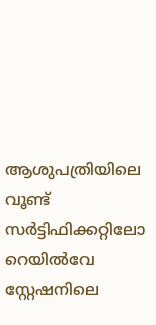ആശുപത്രിയിലെ വൂണ്ട് സർട്ടിഫിക്കറ്റിലോ റെയിൽവേ സ്റ്റേഷനിലെ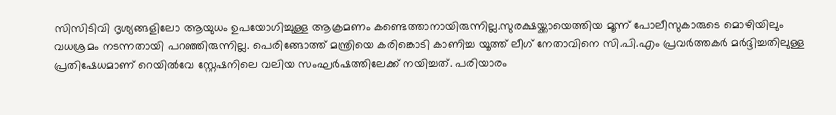സിസിടിവി ദൃശ്യങ്ങളിലോ ആയുധം ഉപയോഗിച്ചുള്ള ആക്രമണം കണ്ടെത്താനായിരുന്നില്ല.സുരക്ഷയ്ക്കായെത്തിയ മൂന്ന് പോലീസുകാരുടെ മൊഴിയിലും വധശ്രമം നടന്നതായി പറഞ്ഞിരുന്നില്ല. പെരിങ്ങോത്ത് മന്ത്രിയെ കരിങ്കൊടി കാണിച്ച യൂത്ത് ലീഗ് നേതാവിനെ സി.പി.എം പ്രവർത്തകർ മർദ്ദിച്ചതിലുള്ള പ്രതിഷേധമാണ് റെയിൽവേ സ്റ്റേഷനിലെ വലിയ സംഘർഷത്തിലേക്ക് നയിച്ചത്. പരിയാരം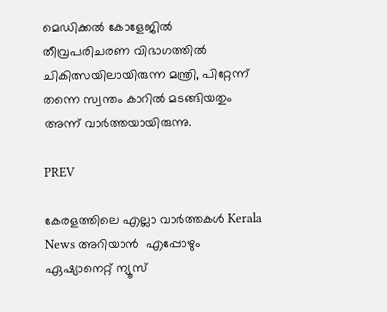മെഡിക്കൽ കോളേജിൽ തീവ്രപരിചരണ വിഭാഗത്തിൽ ചികിത്സയിലായിരുന്ന മന്ത്രി, പിറ്റേന്ന് തന്നെ സ്വന്തം കാറിൽ മടങ്ങിയതും അന്ന് വാർത്തയായിരുന്നു.

PREV

കേരളത്തിലെ എല്ലാ വാർത്തകൾ Kerala News അറിയാൻ  എപ്പോഴും ഏഷ്യാനെറ്റ് ന്യൂസ്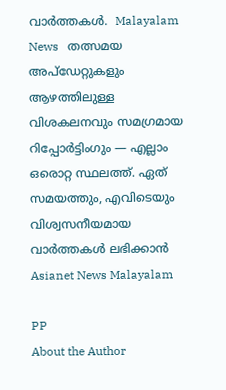വാർത്തകൾ.  Malayalam News   തത്സമയ അപ്‌ഡേറ്റുകളും ആഴത്തിലുള്ള വിശകലനവും സമഗ്രമായ റിപ്പോർട്ടിംഗും — എല്ലാം ഒരൊറ്റ സ്ഥലത്ത്. ഏത് സമയത്തും, എവിടെയും വിശ്വസനീയമായ വാർത്തകൾ ലഭിക്കാൻ Asianet News Malayalam

PP
About the Author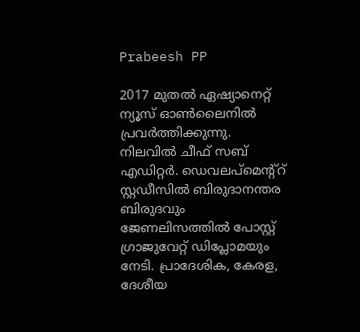Prabeesh PP

2017 മുതല്‍ ഏഷ്യാനെറ്റ് ന്യൂസ് ഓണ്‍ലൈനില്‍ പ്രവര്‍ത്തിക്കുന്നു. നിലവില്‍ ചീഫ് സബ് എഡിറ്റര്‍. ഡെവലപ്മെന്റ്റ് സ്റ്റഡീസിൽ ബിരുദാനന്തര ബിരുദവും ജേണലിസത്തില്‍ പോസ്റ്റ് ഗ്രാജുവേറ്റ് ഡിപ്ലോമയും നേടി. പ്രാദേശിക, കേരള, ദേശീയ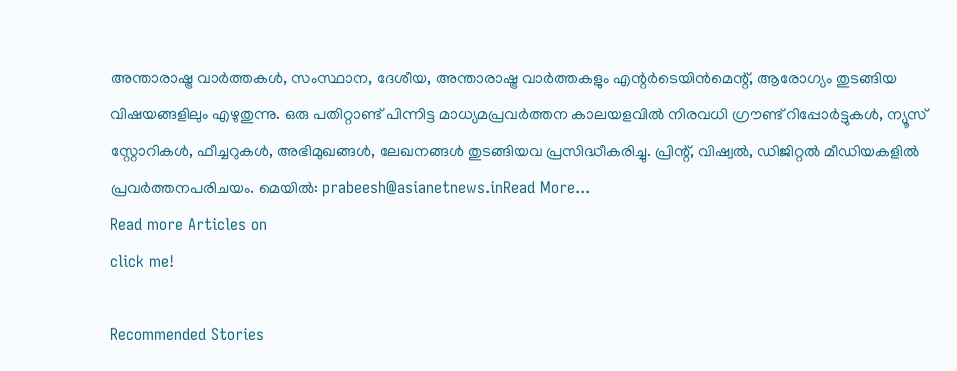അന്താരാഷ്ട്ര വാർത്തകൾ, സംസ്ഥാന, ദേശീയ, അന്താരാഷ്ട്ര വാര്‍ത്തകളും എന്റര്‍ടെയിന്‍മെന്റ്, ആരോഗ്യം തുടങ്ങിയ വിഷയങ്ങളിലും എഴുതുന്നു. ഒരു പതിറ്റാണ്ട് പിന്നിട്ട മാധ്യമപ്രവര്‍ത്തന കാലയളവില്‍ നിരവധി ഗ്രൗണ്ട് റിപ്പോര്‍ട്ടുകള്‍, ന്യൂസ് സ്റ്റോറികള്‍, ഫീച്ചറുകള്‍, അഭിമുഖങ്ങള്‍, ലേഖനങ്ങള്‍ തുടങ്ങിയവ പ്രസിദ്ധീകരിച്ചു. പ്രിന്റ്, വിഷ്വല്‍, ഡിജിറ്റല്‍ മീഡിയകളില്‍ പ്രവര്‍ത്തനപരിചയം. മെയില്‍: prabeesh@asianetnews.inRead More...
Read more Articles on
click me!

Recommended Stories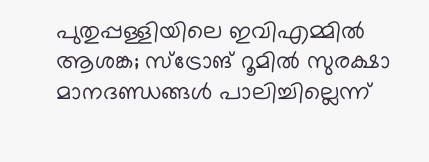പുതുപ്പള്ളിയിലെ ഇവിഎമ്മിൽ ആശങ്ക; സ്‌ട്രോങ് റൂമിൽ സുരക്ഷാ മാനദണ്ഡങ്ങൾ പാലിച്ചില്ലെന്ന്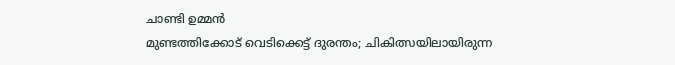ചാണ്ടി ഉമ്മൻ
മുണ്ടത്തിക്കോട് വെടിക്കെട്ട് ദുരന്തം; ചികിത്സയിലായിരുന്ന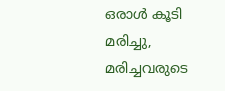ഒരാൾ കൂടി മരിച്ചു, മരിച്ചവരുടെ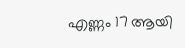എണ്ണം 17 ആയി